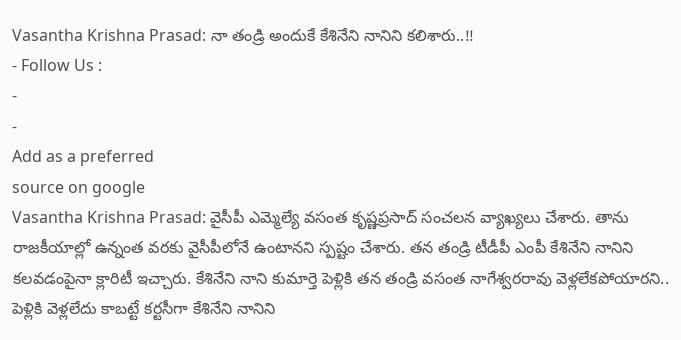Vasantha Krishna Prasad: నా తండ్రి అందుకే కేశినేని నానిని కలిశారు..!!
- Follow Us :
-
-
Add as a preferred
source on google
Vasantha Krishna Prasad: వైసీపీ ఎమ్మెల్యే వసంత కృష్ణప్రసాద్ సంచలన వ్యాఖ్యలు చేశారు. తాను రాజకీయాల్లో ఉన్నంత వరకు వైసీపీలోనే ఉంటానని స్పష్టం చేశారు. తన తండ్రి టీడీపీ ఎంపీ కేశినేని నానిని కలవడంపైనా క్లారిటీ ఇచ్చారు. కేశినేని నాని కుమార్తె పెళ్లికి తన తండ్రి వసంత నాగేశ్వరరావు వెళ్లలేకపోయారని.. పెళ్లికి వెళ్లలేదు కాబట్టే కర్టసీగా కేశినేని నానిని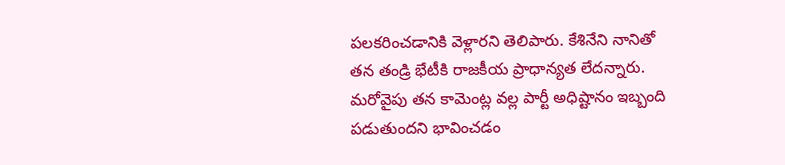పలకరించడానికి వెళ్లారని తెలిపారు. కేశినేని నానితో తన తండ్రి భేటీకి రాజకీయ ప్రాధాన్యత లేదన్నారు. మరోవైపు తన కామెంట్ల వల్ల పార్టీ అధిష్టానం ఇబ్బంది పడుతుందని భావించడం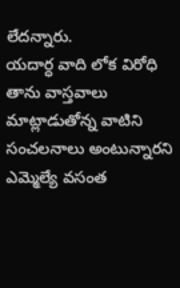లేదన్నారు.
యదార్ధ వాది లోక విరోధి తాను వాస్తవాలు మాట్లాడుతోన్న వాటిని సంచలనాలు అంటున్నారని ఎమ్మెల్యే వసంత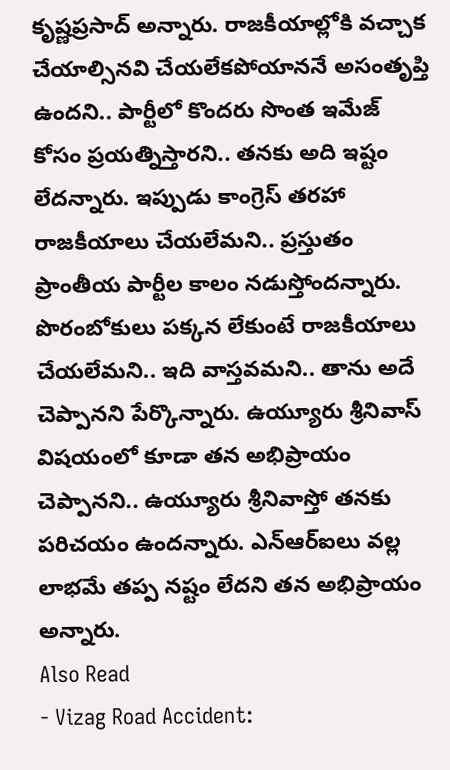కృష్ణప్రసాద్ అన్నారు. రాజకీయాల్లోకి వచ్చాక చేయాల్సినవి చేయలేకపోయాననే అసంతృప్తి ఉందని.. పార్టీలో కొందరు సొంత ఇమేజ్ కోసం ప్రయత్నిస్తారని.. తనకు అది ఇష్టం లేదన్నారు. ఇప్పుడు కాంగ్రెస్ తరహా రాజకీయాలు చేయలేమని.. ప్రస్తుతం ప్రాంతీయ పార్టీల కాలం నడుస్తోందన్నారు. పొరంబోకులు పక్కన లేకుంటే రాజకీయాలు చేయలేమని.. ఇది వాస్తవమని.. తాను అదే చెప్పానని పేర్కొన్నారు. ఉయ్యూరు శ్రీనివాస్ విషయంలో కూడా తన అభిప్రాయం చెప్పానని.. ఉయ్యూరు శ్రీనివాస్తో తనకు పరిచయం ఉందన్నారు. ఎన్ఆర్ఐలు వల్ల లాభమే తప్ప నష్టం లేదని తన అభిప్రాయం అన్నారు.
Also Read
- Vizag Road Accident: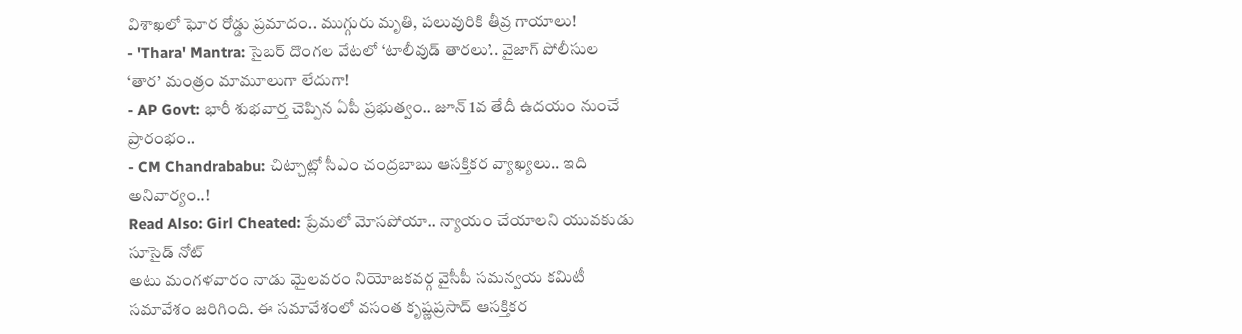విశాఖలో ఘోర రోడ్డు ప్రమాదం.. ముగ్గురు మృతి, పలువురికి తీవ్ర గాయాలు!
- 'Thara' Mantra: సైబర్ దొంగల వేటలో ‘టాలీవుడ్ తారలు’.. వైజాగ్ పోలీసుల ‘తార’ మంత్రం మామూలుగా లేదుగా!
- AP Govt: భారీ శుభవార్త చెప్పిన ఏపీ ప్రభుత్వం.. జూన్ 1వ తేదీ ఉదయం నుంచే ప్రారంభం..
- CM Chandrababu: చిట్చాట్లో సీఎం చంద్రబాబు ఆసక్తికర వ్యాఖ్యలు.. ఇది అనివార్యం..!
Read Also: Girl Cheated: ప్రేమలో మోసపోయా.. న్యాయం చేయాలని యువకుడు సూసైడ్ నోట్
అటు మంగళవారం నాడు మైలవరం నియోజకవర్గ వైసీపీ సమన్వయ కమిటీ సమావేశం జరిగింది. ఈ సమావేశంలో వసంత కృష్ణప్రసాద్ ఆసక్తికర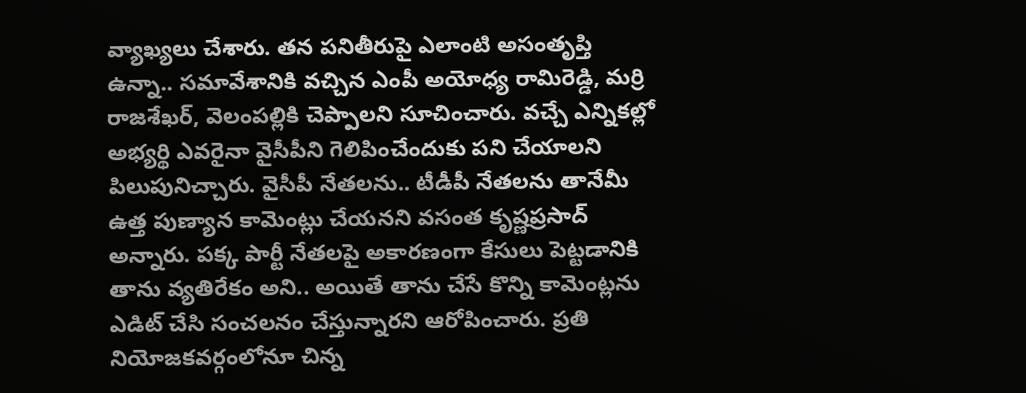వ్యాఖ్యలు చేశారు. తన పనితీరుపై ఎలాంటి అసంతృప్తి ఉన్నా.. సమావేశానికి వచ్చిన ఎంపీ అయోధ్య రామిరెడ్డి, మర్రి రాజశేఖర్, వెలంపల్లికి చెప్పాలని సూచించారు. వచ్చే ఎన్నికల్లో అభ్యర్థి ఎవరైనా వైసీపీని గెలిపించేందుకు పని చేయాలని పిలుపునిచ్చారు. వైసీపీ నేతలను.. టీడీపీ నేతలను తానేమీ ఉత్త పుణ్యాన కామెంట్లు చేయనని వసంత కృష్ణప్రసాద్ అన్నారు. పక్క పార్టీ నేతలపై అకారణంగా కేసులు పెట్టడానికి తాను వ్యతిరేకం అని.. అయితే తాను చేసే కొన్ని కామెంట్లను ఎడిట్ చేసి సంచలనం చేస్తున్నారని ఆరోపించారు. ప్రతి నియోజకవర్గంలోనూ చిన్న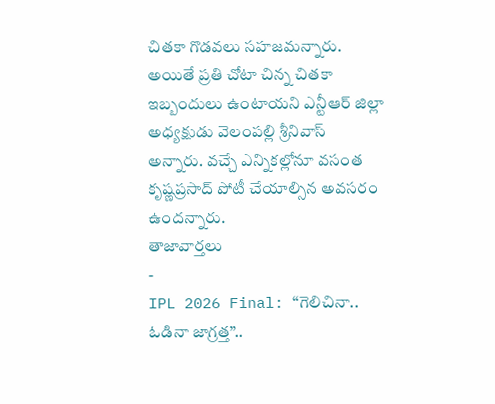చితకా గొడవలు సహజమన్నారు. అయితే ప్రతి చోటా చిన్న చితకా ఇబ్బందులు ఉంటాయని ఎన్టీఆర్ జిల్లా అధ్యక్షుడు వెలంపల్లి శ్రీనివాస్ అన్నారు. వచ్చే ఎన్నికల్లోనూ వసంత కృష్ణప్రసాద్ పోటీ చేయాల్సిన అవసరం ఉందన్నారు.
తాజావార్తలు
-
IPL 2026 Final: “గెలిచినా.. ఓడినా జాగ్రత్త”..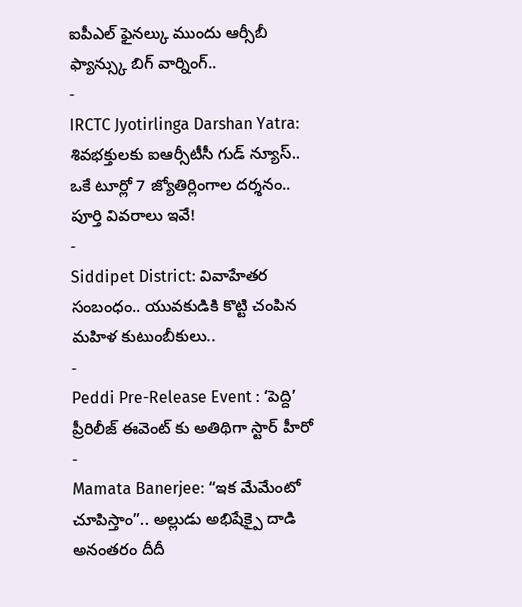ఐపీఎల్ ఫైనల్కు ముందు ఆర్సీబీ ఫ్యాన్స్కు బిగ్ వార్నింగ్..
-
IRCTC Jyotirlinga Darshan Yatra: శివభక్తులకు ఐఆర్సీటీసీ గుడ్ న్యూస్.. ఒకే టూర్లో 7 జ్యోతిర్లింగాల దర్శనం.. పూర్తి వివరాలు ఇవే!
-
Siddipet District: వివాహేతర సంబంధం.. యువకుడికి కొట్టి చంపిన మహిళ కుటుంబీకులు..
-
Peddi Pre-Release Event : ‘పెద్ది’ ప్రీరిలీజ్ ఈవెంట్ కు అతిథిగా స్టార్ హీరో
-
Mamata Banerjee: “ఇక మేమేంటో చూపిస్తాం”.. అల్లుడు అభిషేక్పై దాడి అనంతరం దీదీ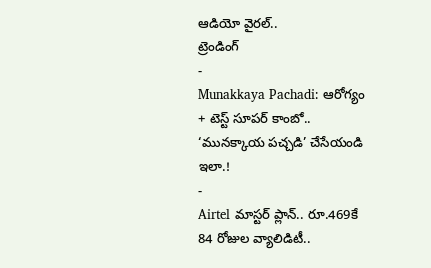ఆడియో వైరల్..
ట్రెండింగ్
-
Munakkaya Pachadi: ఆరోగ్యం + టెస్ట్ సూపర్ కాంబో.. ‘మునక్కాయ పచ్చడి’ చేసేయండి ఇలా.!
-
Airtel మాస్టర్ ప్లాన్.. రూ.469కే 84 రోజుల వ్యాలిడిటీ..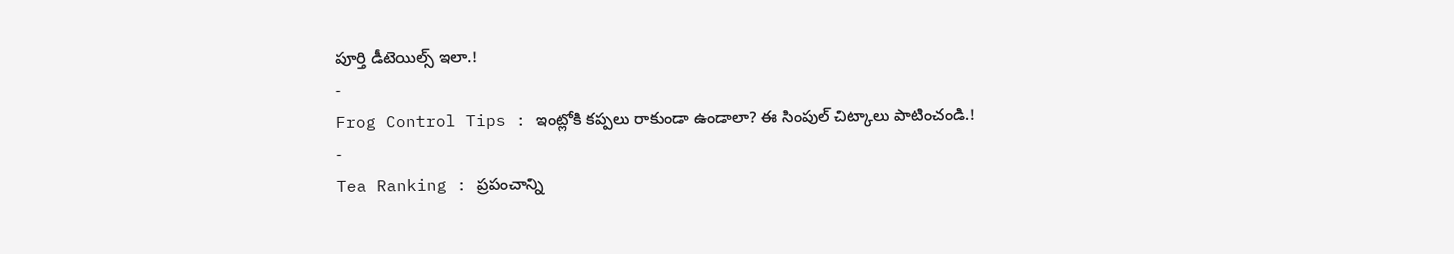పూర్తి డీటెయిల్స్ ఇలా.!
-
Frog Control Tips : ఇంట్లోకి కప్పలు రాకుండా ఉండాలా? ఈ సింపుల్ చిట్కాలు పాటించండి.!
-
Tea Ranking : ప్రపంచాన్ని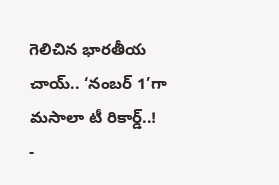గెలిచిన భారతీయ చాయ్.. ‘నంబర్ 1’గా మసాలా టీ రికార్డ్..!
-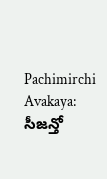Pachimirchi Avakaya: సీజన్తో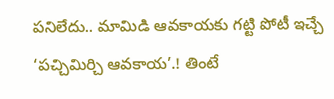పనిలేదు.. మామిడి ఆవకాయకు గట్టి పోటీ ఇచ్చే ‘పచ్చిమిర్చి ఆవకాయ’.! తింటే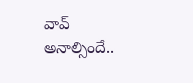వావ్ అనాల్సిందే..